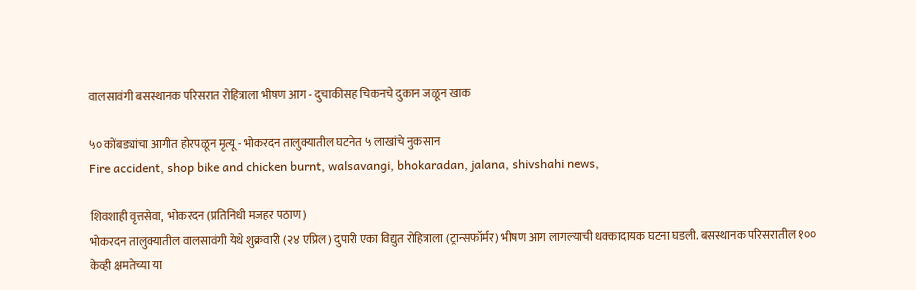वालसावंगी बसस्थानक परिसरात रोहित्राला भीषण आग - दुचाकीसह चिकनचे दुकान जळून खाक

५० कोंबड्यांचा आगीत होरपळून मृत्यू - भोकरदन तालुक्यातील घटनेत ५ लाखांचे नुकसान
Fire accident, shop bike and chicken burnt, walsavangi, bhokaradan, jalana, shivshahi news,

शिवशाही वृत्तसेवा,  भोकरदन (प्रतिनिधी मजहर पठाण)
भोकरदन तालुक्यातील वालसावंगी येथे शुक्रवारी (२४ एप्रिल) दुपारी एका विद्युत रोहित्राला (ट्रान्सफॉर्मर) भीषण आग लागल्याची धक्कादायक घटना घडली. बसस्थानक परिसरातील १०० केव्ही क्षमतेच्या या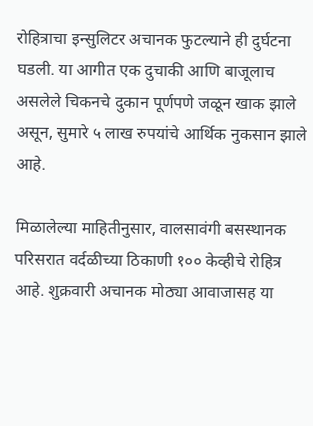रोहित्राचा इन्सुलिटर अचानक फुटल्याने ही दुर्घटना घडली. या आगीत एक दुचाकी आणि बाजूलाच असलेले चिकनचे दुकान पूर्णपणे जळून खाक झाले असून, सुमारे ५ लाख रुपयांचे आर्थिक नुकसान झाले आहे.

मिळालेल्या माहितीनुसार, वालसावंगी बसस्थानक परिसरात वर्दळीच्या ठिकाणी १०० केव्हीचे रोहित्र आहे. शुक्रवारी अचानक मोठ्या आवाजासह या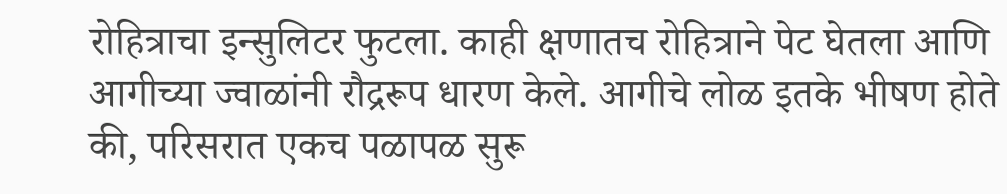रोहित्राचा इन्सुलिटर फुटला. काही क्षणातच रोहित्राने पेट घेतला आणि आगीच्या ज्वाळांनी रौद्ररूप धारण केले. आगीचे लोळ इतके भीषण होते की, परिसरात एकच पळापळ सुरू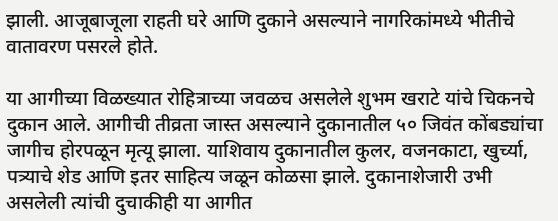झाली. आजूबाजूला राहती घरे आणि दुकाने असल्याने नागरिकांमध्ये भीतीचे वातावरण पसरले होते.

या आगीच्या विळख्यात रोहित्राच्या जवळच असलेले शुभम खराटे यांचे चिकनचे दुकान आले. आगीची तीव्रता जास्त असल्याने दुकानातील ५० जिवंत कोंबड्यांचा जागीच होरपळून मृत्यू झाला. याशिवाय दुकानातील कुलर, वजनकाटा, खुर्च्या, पत्र्याचे शेड आणि इतर साहित्य जळून कोळसा झाले. दुकानाशेजारी उभी असलेली त्यांची दुचाकीही या आगीत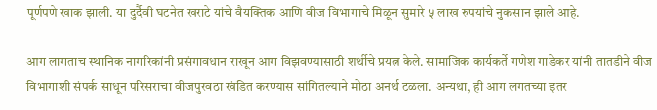पूर्णपणे खाक झाली. या दुर्दैवी घटनेत खराटे यांचे वैयक्तिक आणि वीज विभागाचे मिळून सुमारे ५ लाख रुपयांचे नुकसान झाले आहे.

आग लागताच स्थानिक नागरिकांनी प्रसंगावधान राखून आग विझवण्यासाठी शर्थीचे प्रयत्न केले. सामाजिक कार्यकर्ते गणेश गाडेकर यांनी तातडीने वीज विभागाशी संपर्क साधून परिसराचा वीजपुरवठा खंडित करण्यास सांगितल्याने मोठा अनर्थ टळला. अन्यथा, ही आग लगतच्या इतर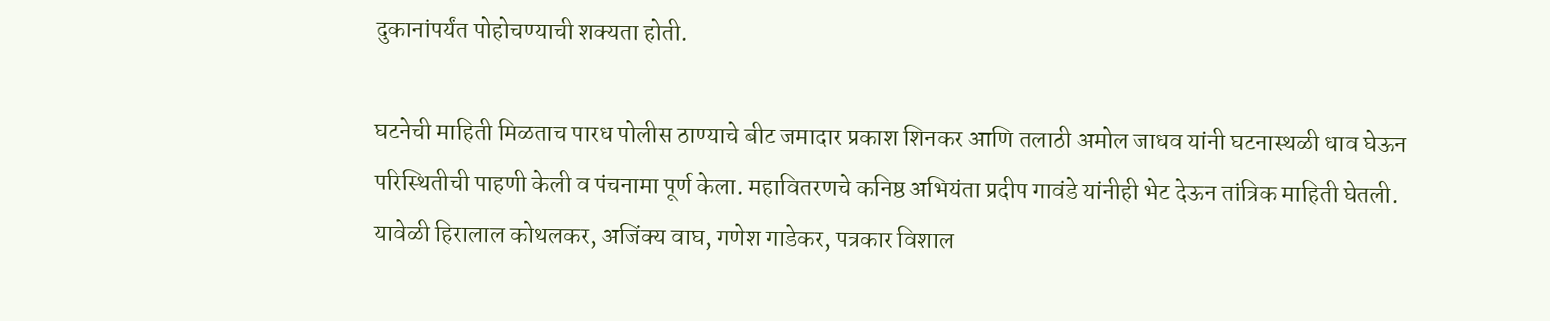दुकानांपर्यंत पोहोचण्याची शक्यता होती.

घटनेची माहिती मिळताच पारध पोलीस ठाण्याचे बीट जमादार प्रकाश शिनकर आणि तलाठी अमोल जाधव यांनी घटनास्थळी धाव घेऊन परिस्थितीची पाहणी केली व पंचनामा पूर्ण केला. महावितरणचे कनिष्ठ अभियंता प्रदीप गावंडे यांनीही भेट देऊन तांत्रिक माहिती घेतली. यावेळी हिरालाल कोथलकर, अजिंक्य वाघ, गणेश गाडेकर, पत्रकार विशाल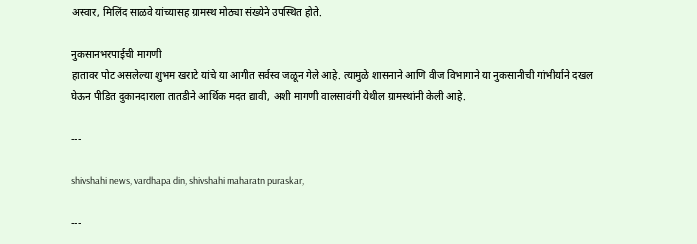अस्वार, मिलिंद साळवे यांच्यासह ग्रामस्थ मोठ्या संख्येने उपस्थित होते.

नुकसानभरपाईची मागणी
हातावर पोट असलेल्या शुभम खराटे यांचे या आगीत सर्वस्व जळून गेले आहे. त्यामुळे शासनाने आणि वीज विभागाने या नुकसानीची गांभीर्याने दखल घेऊन पीडित दुकानदाराला तातडीने आर्थिक मदत द्यावी, अशी मागणी वालसावंगी येथील ग्रामस्थांनी केली आहे.

---

shivshahi news, vardhapa din, shivshahi maharatn puraskar,

---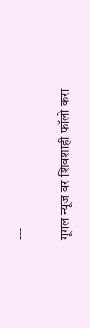---

गूगल न्यूज वर शिवशाही फॉलो करा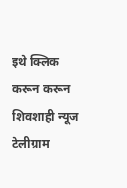इथे क्लिक करून करून शिवशाही न्यूज  टेलीग्राम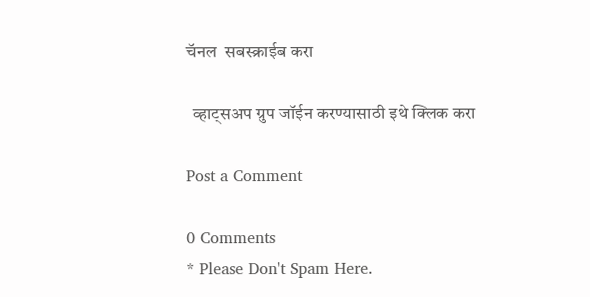चॅनल  सबस्क्राईब करा

  व्हाट्सअप ग्रुप जॉईन करण्यासाठी इथे क्लिक करा

Post a Comment

0 Comments
* Please Don't Spam Here.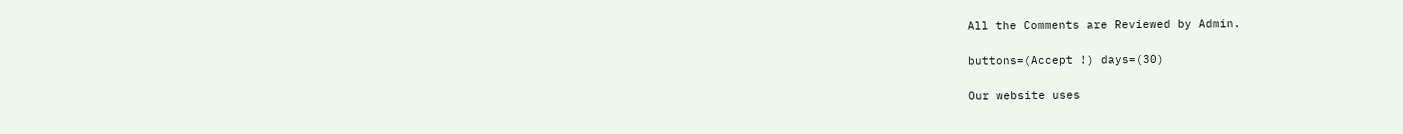All the Comments are Reviewed by Admin.

buttons=(Accept !) days=(30)

Our website uses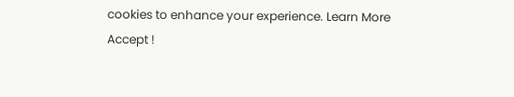cookies to enhance your experience. Learn More
Accept !